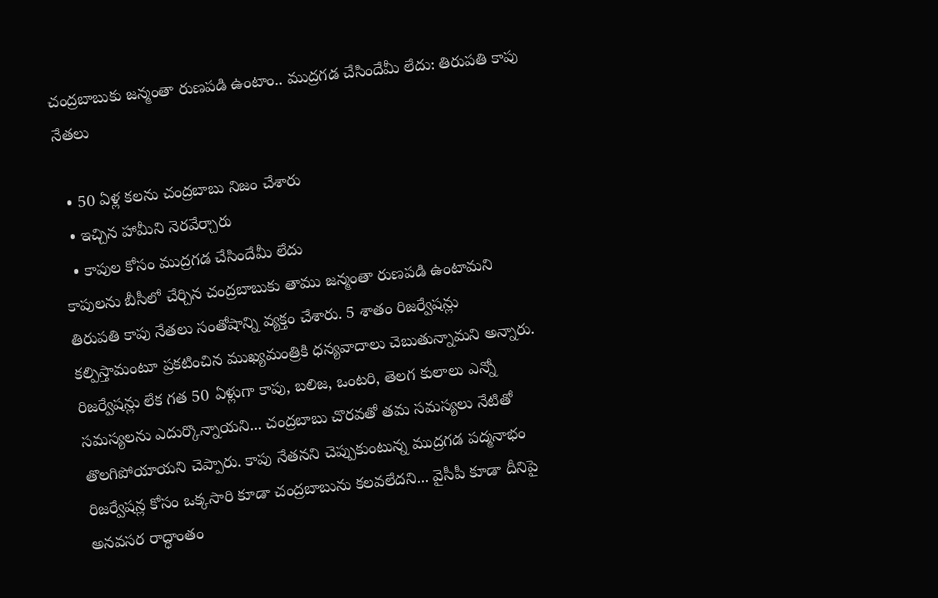చంద్రబాబుకు జన్మంతా రుణపడి ఉంటాం.. ముద్రగడ చేసిందేమీ లేదు: తిరుపతి కాపు నేతలు

  • 50 ఏళ్ల కలను చంద్రబాబు నిజం చేశారు
  • ఇచ్చిన హామీని నెరవేర్చారు
  • కాపుల కోసం ముద్రగడ చేసిందేమీ లేదు
కాపులను బీసీలో చేర్చిన చంద్రబాబుకు తాము జన్మంతా రుణపడి ఉంటామని తిరుపతి కాపు నేతలు సంతోషాన్ని వ్యక్తం చేశారు. 5 శాతం రిజర్వేషన్లు కల్పిస్తామంటూ ప్రకటించిన ముఖ్యమంత్రికి ధన్యవాదాలు చెబుతున్నామని అన్నారు. రిజర్వేషన్లు లేక గత 50 ఏళ్లుగా కాపు, బలిజ, ఒంటరి, తెలగ కులాలు ఎన్నో సమస్యలను ఎదుర్కొన్నాయని... చంద్రబాబు చొరవతో తమ సమస్యలు నేటితో తొలగిపోయాయని చెప్పారు. కాపు నేతనని చెప్పుకుంటున్న ముద్రగడ పద్మనాభం రిజర్వేషన్ల కోసం ఒక్కసారి కూడా చంద్రబాబును కలవలేదని... వైసీపీ కూడా దీనిపై అనవసర రాద్ధాంతం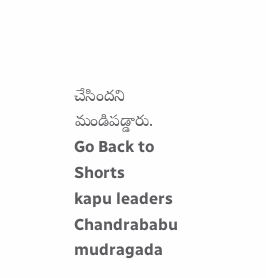చేసిందని మండిపడ్డారు.
Go Back to Shorts
kapu leaders
Chandrababu
mudragada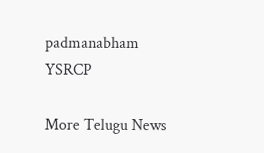padmanabham
YSRCP

More Telugu News